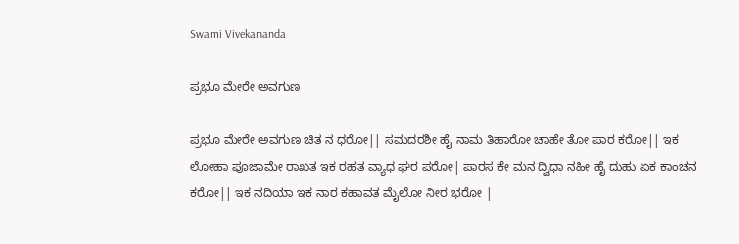Swami Vivekananda

ಪ್ರಭೂ ಮೇರೇ ಅವಗುಣ

ಪ್ರಭೂ ಮೇರೇ ಅವಗುಣ ಚಿತ ನ ಧರೋ|| ಸಮದರಶೀ ಹೈ ನಾಮ ತಿಹಾರೋ ಚಾಹೇ ತೋ ಪಾರ ಕರೋ|| ಇಕ ಲೋಹಾ ಪೂಜಾಮೇ ರಾಖತ ಇಕ ರಹತ ವ್ಯಾಧ ಘರ ಪರೋ| ಪಾರಸ ಕೇ ಮನ ದ್ವಿಧಾ ನಹೀ ಹೈ ದುಹು ಏಕ ಕಾಂಚನ ಕರೋ|| ಇಕ ನದಿಯಾ ಇಕ ನಾರ ಕಹಾವತ ಮೈಲೋ ನೀರ ಭರೋ |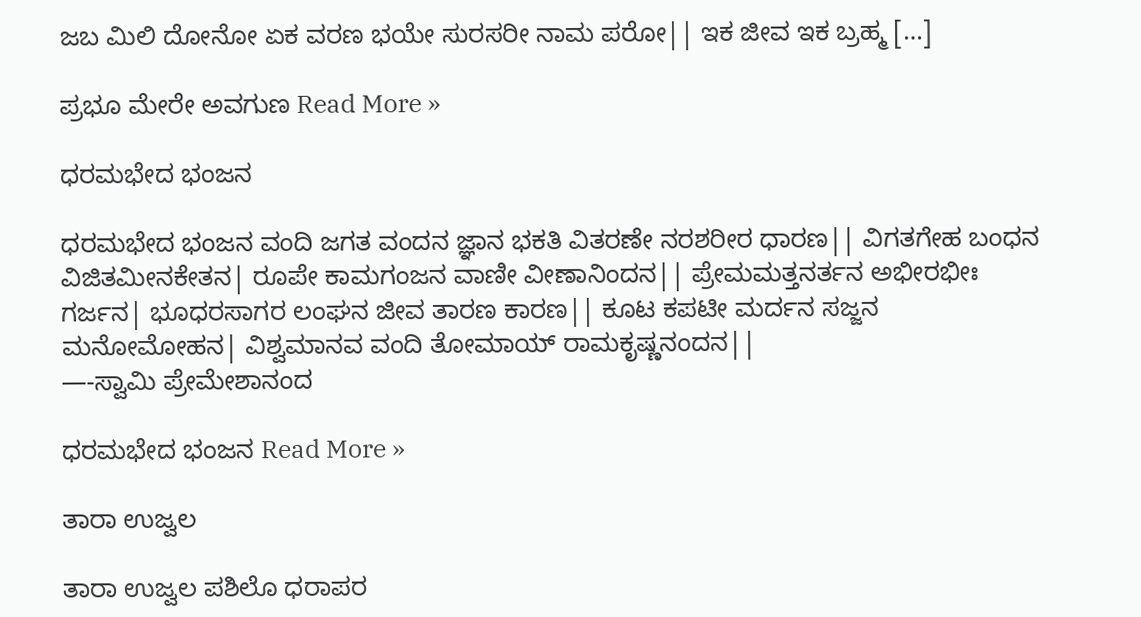ಜಬ ಮಿಲಿ ದೋನೋ ಏಕ ವರಣ ಭಯೇ ಸುರಸರೀ ನಾಮ ಪರೋ|| ಇಕ ಜೀವ ಇಕ ಬ್ರಹ್ಮ […]

ಪ್ರಭೂ ಮೇರೇ ಅವಗುಣ Read More »

ಧರಮಭೇದ ಭಂಜನ

ಧರಮಭೇದ ಭಂಜನ ವಂದಿ ಜಗತ ವಂದನ ಜ್ಞಾನ ಭಕತಿ ವಿತರಣೇ ನರಶರೀರ ಧಾರಣ|| ವಿಗತಗೇಹ ಬಂಧನ ವಿಜಿತಮೀನಕೇತನ| ರೂಪೇ ಕಾಮಗಂಜನ ವಾಣೀ ವೀಣಾನಿಂದನ|| ಪ್ರೇಮಮತ್ತನರ್ತನ ಅಭೀರಭೀಃ ಗರ್ಜನ| ಭೂಧರಸಾಗರ ಲಂಘನ ಜೀವ ತಾರಣ ಕಾರಣ|| ಕೂಟ ಕಪಟೀ ಮರ್ದನ ಸಜ್ಜನ ಮನೋಮೋಹನ| ವಿಶ್ವಮಾನವ ವಂದಿ ತೋಮಾಯ್ ರಾಮಕೃಷ್ಣನಂದನ||                                                                     —-ಸ್ವಾಮಿ ಪ್ರೇಮೇಶಾನಂದ

ಧರಮಭೇದ ಭಂಜನ Read More »

ತಾರಾ ಉಜ್ವಲ

ತಾರಾ ಉಜ್ವಲ ಪಶಿಲೊ ಧರಾಪರ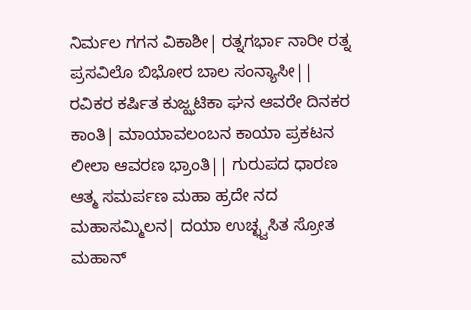ನಿರ್ಮಲ ಗಗನ ವಿಕಾಶೀ| ರತ್ನಗರ್ಭಾ ನಾರೀ ರತ್ನ ಪ್ರಸವಿಲೊ ಬಿಭೋರ ಬಾಲ ಸಂನ್ಯಾಸೀ|| ರವಿಕರ ಕರ್ಷಿತ ಕುಜ್ಝಟಿಕಾ ಘನ ಆವರೇ ದಿನಕರ ಕಾಂತಿ| ಮಾಯಾವಲಂಬನ ಕಾಯಾ ಪ್ರಕಟನ ಲೀಲಾ ಆವರಣ ಭ್ರಾಂತಿ|| ಗುರುಪದ ಧಾರಣ ಆತ್ಮ ಸಮರ್ಪಣ ಮಹಾ ಹ್ರದೇ ನದ ಮಹಾಸಮ್ಮಿಲನ| ದಯಾ ಉಚ್ಛ್ವಸಿತ ಸ್ರೋತ ಮಹಾನ್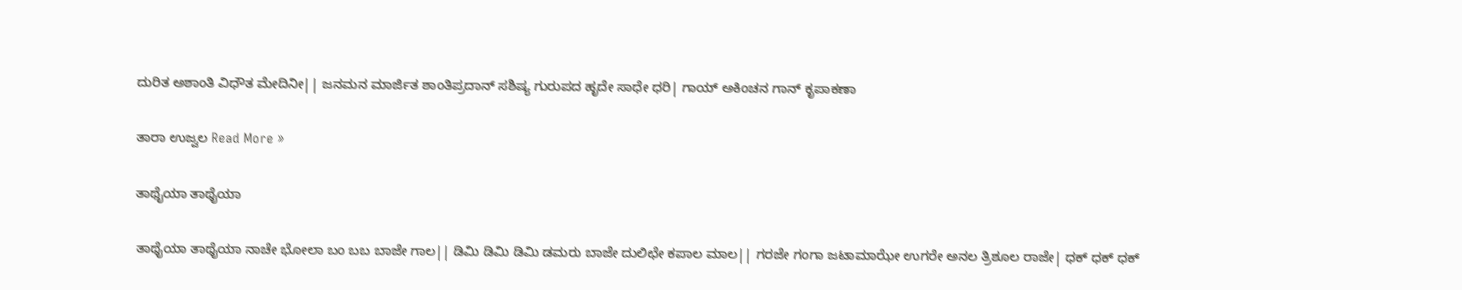ದುರಿತ ಅಶಾಂತಿ ವಿಧೌತ ಮೇದಿನೀ|| ಜನಮನ ಮಾರ್ಜಿತ ಶಾಂತಿಪ್ರದಾನ್ ಸಶಿಷ್ಯ ಗುರುಪದ ಹೃದೇ ಸಾಧೇ ಧರಿ| ಗಾಯ್ ಅಕಿಂಚನ ಗಾನ್ ಕೃಪಾಕಣಾ

ತಾರಾ ಉಜ್ವಲ Read More »

ತಾಥೈಯಾ ತಾಥೈಯಾ

ತಾಥೈಯಾ ತಾಥೈಯಾ ನಾಚೇ ಭೋಲಾ ಬಂ ಬಬ ಬಾಜೇ ಗಾಲ|| ಡಿಮಿ ಡಿಮಿ ಡಿಮಿ ಡಮರು ಬಾಜೇ ದುಲಿಛೇ ಕಪಾಲ ಮಾಲ|| ಗರಜೇ ಗಂಗಾ ಜಟಾಮಾಝೇ ಉಗರೇ ಅನಲ ತ್ರಿಶೂಲ ರಾಜೇ| ಧಕ್ ಧಕ್ ಧಕ್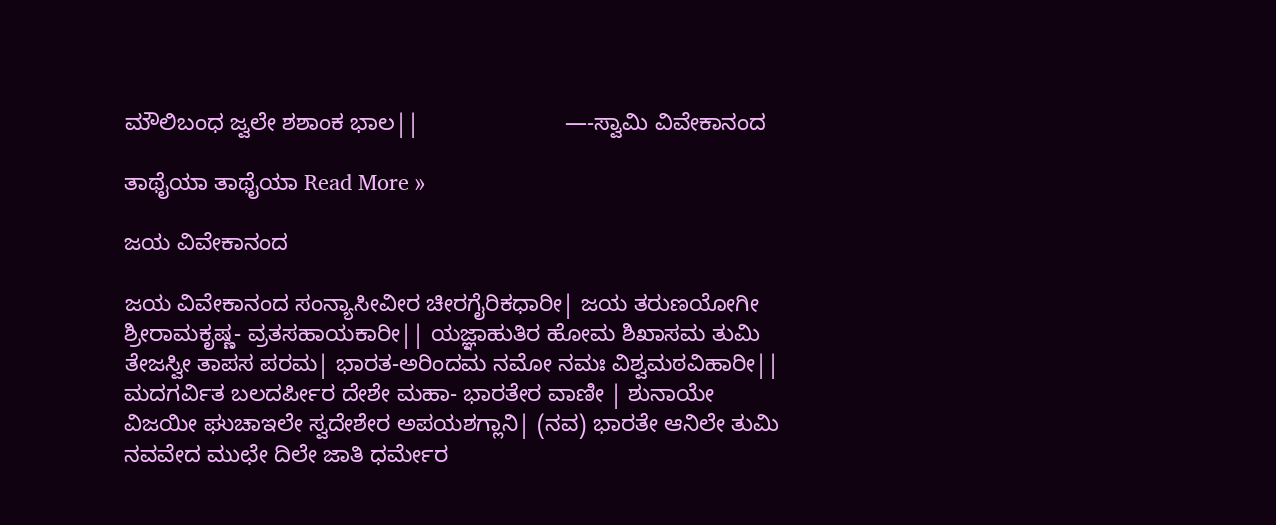ಮೌಲಿಬಂಧ ಜ್ವಲೇ ಶಶಾಂಕ ಭಾಲ||                       —-ಸ್ವಾಮಿ ವಿವೇಕಾನಂದ

ತಾಥೈಯಾ ತಾಥೈಯಾ Read More »

ಜಯ ವಿವೇಕಾನಂದ

ಜಯ ವಿವೇಕಾನಂದ ಸಂನ್ಯಾಸೀವೀರ ಚೀರಗೈರಿಕಧಾರೀ| ಜಯ ತರುಣಯೋಗೀ ಶ್ರೀರಾಮಕೃಷ್ಣ- ವ್ರತಸಹಾಯಕಾರೀ|| ಯಜ್ಞಾಹುತಿರ ಹೋಮ ಶಿಖಾಸಮ ತುಮಿ ತೇಜಸ್ವೀ ತಾಪಸ ಪರಮ| ಭಾರತ-ಅರಿಂದಮ ನಮೋ ನಮಃ ವಿಶ್ವಮಠವಿಹಾರೀ|| ಮದಗರ್ವಿತ ಬಲದರ್ಪೀರ ದೇಶೇ ಮಹಾ- ಭಾರತೇರ ವಾಣೀ | ಶುನಾಯೇ ವಿಜಯೀ ಘುಚಾಇಲೇ ಸ್ವದೇಶೇರ ಅಪಯಶಗ್ಲಾನಿ| (ನವ) ಭಾರತೇ ಆನಿಲೇ ತುಮಿ ನವವೇದ ಮುಛೇ ದಿಲೇ ಜಾತಿ ಧರ್ಮೇರ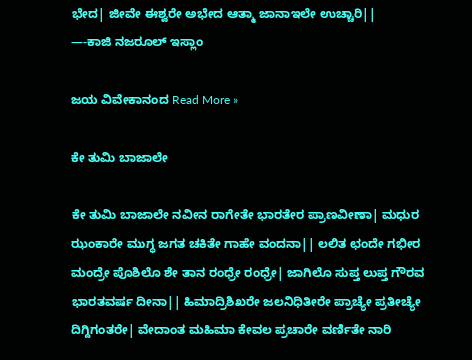ಭೇದ| ಜೀವೇ ಈಶ್ವರೇ ಅಭೇದ ಆತ್ಮಾ ಜಾನಾಇಲೇ ಉಚ್ಚಾರಿ||                        —-ಕಾಜಿ ನಜರೂಲ್ ಇಸ್ಲಾಂ

ಜಯ ವಿವೇಕಾನಂದ Read More »

ಕೇ ತುಮಿ ಬಾಜಾಲೇ

ಕೇ ತುಮಿ ಬಾಜಾಲೇ ನವೀನ ರಾಗೇತೇ ಭಾರತೇರ ಪ್ರಾಣವೀಣಾ| ಮಧುರ ಝಂಕಾರೇ ಮುಗ್ಧ ಜಗತ ಚಕಿತೇ ಗಾಹೇ ವಂದನಾ|| ಲಲಿತ ಛಂದೇ ಗಭೀರ ಮಂದ್ರೇ ಪೊಶಿಲೊ ಶೇ ತಾನ ರಂಧ್ರೇ ರಂಧ್ರೇ| ಜಾಗಿಲೊ ಸುಪ್ತ ಲುಪ್ತ ಗೌರವ ಭಾರತವರ್ಷ ದೀನಾ|| ಹಿಮಾದ್ರಿಶಿಖರೇ ಜಲನಿಧಿತೀರೇ ಪ್ರಾಚ್ಯೇ ಪ್ರತೀಚ್ಯೇ ದಿಗ್ದಿಗಂತರೇ| ವೇದಾಂತ ಮಹಿಮಾ ಕೇವಲ ಪ್ರಚಾರೇ ವರ್ಣಿತೇ ನಾರಿ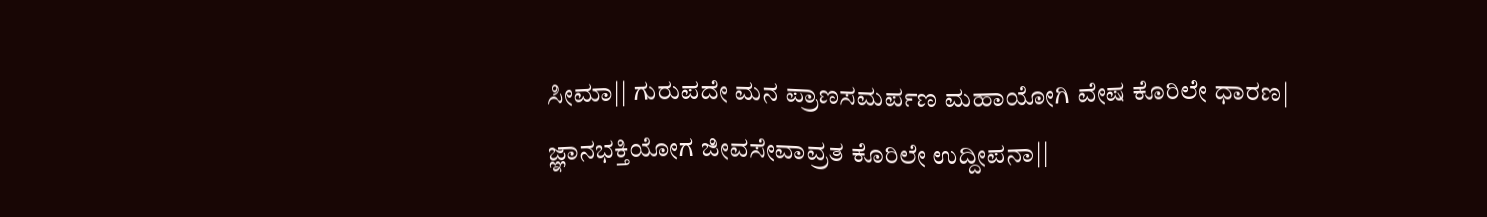ಸೀಮಾ|| ಗುರುಪದೇ ಮನ ಪ್ರಾಣಸಮರ್ಪಣ ಮಹಾಯೋಗಿ ವೇಷ ಕೊರಿಲೇ ಧಾರಣ| ಜ್ಞಾನಭಕ್ತಿಯೋಗ ಜೀವಸೇವಾವ್ರತ ಕೊರಿಲೇ ಉದ್ದೀಪನಾ||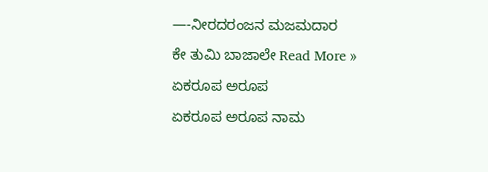—-ನೀರದರಂಜನ ಮಜಮದಾರ

ಕೇ ತುಮಿ ಬಾಜಾಲೇ Read More »

ಏಕರೂಪ ಅರೂಪ

ಏಕರೂಪ ಅರೂಪ ನಾಮ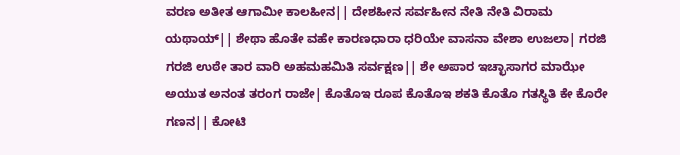ವರಣ ಅತೀತ ಆಗಾಮೀ ಕಾಲಹೀನ|| ದೇಶಹೀನ ಸರ್ವಹೀನ ನೇತಿ ನೇತಿ ವಿರಾಮ ಯಥಾಯ್|| ಶೇಥಾ ಹೊತೇ ವಹೇ ಕಾರಣಧಾರಾ ಧರಿಯೇ ವಾಸನಾ ವೇಶಾ ಉಜಲಾ| ಗರಜಿ ಗರಜಿ ಉಠೇ ತಾರ ವಾರಿ ಅಹಮಹಮಿತಿ ಸರ್ವಕ್ಷಣ|| ಶೇ ಅಪಾರ ಇಚ್ಛಾಸಾಗರ ಮಾಝೇ ಅಯುತ ಅನಂತ ತರಂಗ ರಾಜೇ| ಕೊತೊಇ ರೂಪ ಕೊತೊಇ ಶಕತಿ ಕೊತೊ ಗತಸ್ಥಿತಿ ಕೇ ಕೊರೇ ಗಣನ|| ಕೋಟಿ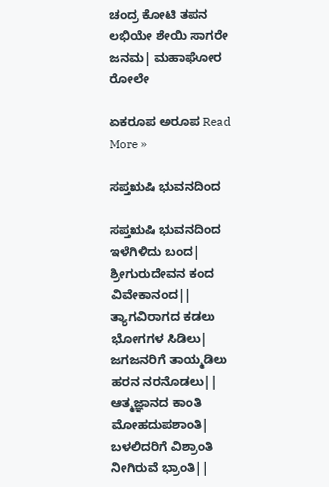ಚಂದ್ರ ಕೋಟಿ ತಪನ ಲಭಿಯೇ ಶೇಯಿ ಸಾಗರೇ ಜನಮ| ಮಹಾಘೋರ ರೋಲೇ

ಏಕರೂಪ ಅರೂಪ Read More »

ಸಪ್ತಋಷಿ ಭುವನದಿಂದ

ಸಪ್ತಋಷಿ ಭುವನದಿಂದ ಇಳೆಗಿಳಿದು ಬಂದ| ಶ್ರೀಗುರುದೇವನ ಕಂದ ವಿವೇಕಾನಂದ|| ತ್ಯಾಗವಿರಾಗದ ಕಡಲು ಭೋಗಗಳ ಸಿಡಿಲು| ಜಗಜನರಿಗೆ ತಾಯ್ಮಡಿಲು ಹರನ ನರನೊಡಲು|| ಆತ್ಮಜ್ಞಾನದ ಕಾಂತಿ ಮೋಹದುಪಶಾಂತಿ| ಬಳಲಿದರಿಗೆ ವಿಶ್ರಾಂತಿ ನೀಗಿರುವೆ ಭ್ರಾಂತಿ||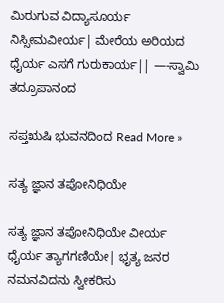ಮಿರುಗುವ ವಿದ್ಯಾಸೂರ್ಯ ನಿಸ್ಸೀಮವೀರ್ಯ| ಮೇರೆಯ ಅರಿಯದ ಧೈರ್ಯ ಎಸಗೆ ಗುರುಕಾರ್ಯ|| —-ಸ್ವಾಮಿ ತದ್ರೂಪಾನಂದ

ಸಪ್ತಋಷಿ ಭುವನದಿಂದ Read More »

ಸತ್ಯ ಜ್ಞಾನ ತಪೋನಿಧಿಯೇ

ಸತ್ಯ ಜ್ಞಾನ ತಪೋನಿಧಿಯೇ ವೀರ್ಯ ಧೈರ್ಯ ತ್ಯಾಗಗಣಿಯೇ| ಭೃತ್ಯ ಜನರ ನಮನವಿದನು ಸ್ವೀಕರಿಸು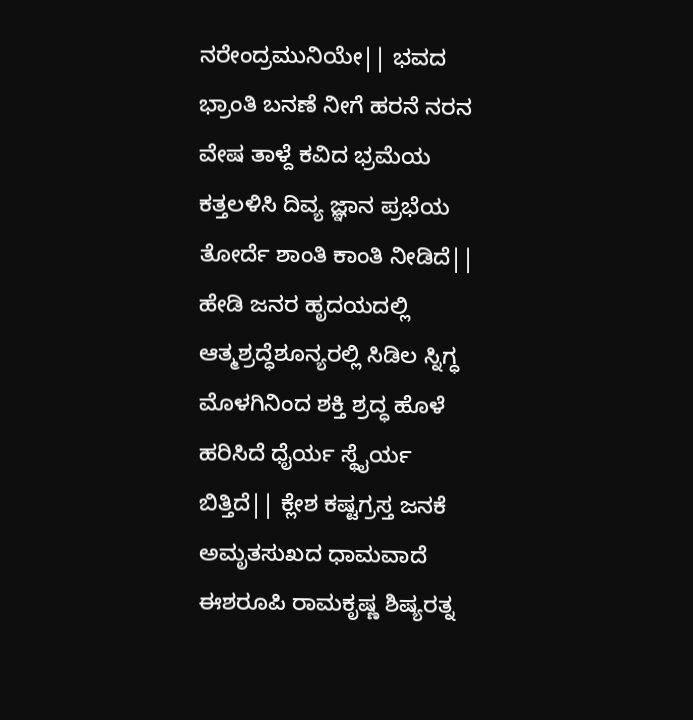ನರೇಂದ್ರಮುನಿಯೇ|| ಭವದ ಭ್ರಾಂತಿ ಬನಣೆ ನೀಗೆ ಹರನೆ ನರನ ವೇಷ ತಾಳ್ದೆ ಕವಿದ ಭ್ರಮೆಯ ಕತ್ತಲಳಿಸಿ ದಿವ್ಯ ಜ್ಞಾನ ಪ್ರಭೆಯ ತೋರ್ದೆ ಶಾಂತಿ ಕಾಂತಿ ನೀಡಿದೆ|| ಹೇಡಿ ಜನರ ಹೃದಯದಲ್ಲಿ ಆತ್ಮಶ್ರದ್ಧೆಶೂನ್ಯರಲ್ಲಿ ಸಿಡಿಲ ಸ್ನಿಗ್ಧ ಮೊಳಗಿನಿಂದ ಶಕ್ತಿ ಶ್ರದ್ಧ ಹೊಳೆ ಹರಿಸಿದೆ ಧೈರ್ಯ ಸ್ಥೈರ್ಯ ಬಿತ್ತಿದೆ|| ಕ್ಲೇಶ ಕಷ್ಟಗ್ರಸ್ತ ಜನಕೆ ಅಮೃತಸುಖದ ಧಾಮವಾದೆ ಈಶರೂಪಿ ರಾಮಕೃಷ್ಣ ಶಿಷ್ಯರತ್ನ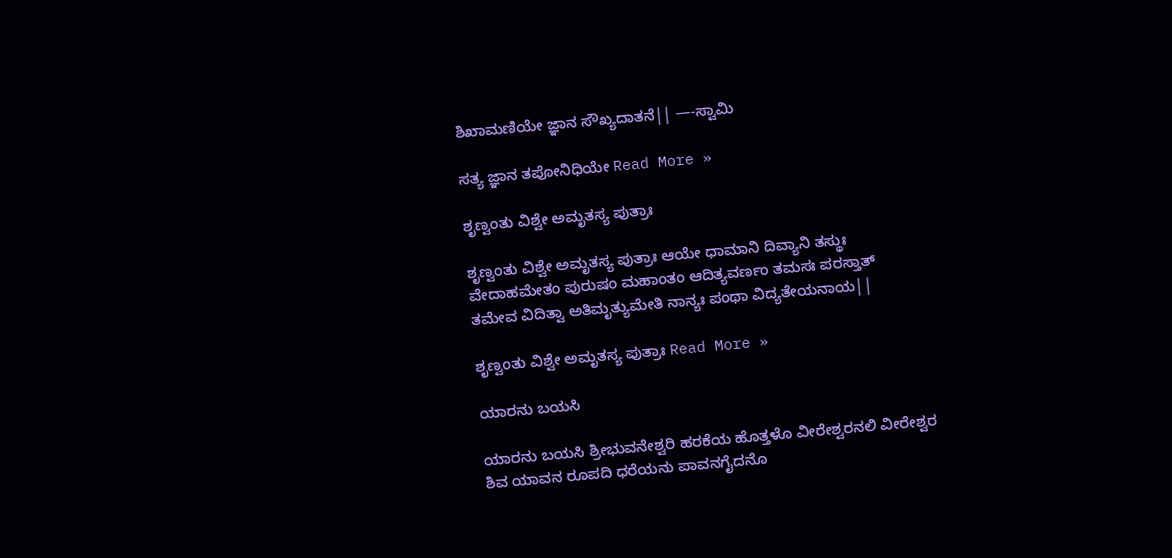ಶಿಖಾಮಣಿಯೇ ಜ್ಞಾನ ಸೌಖ್ಯದಾತನೆ|| —-ಸ್ವಾಮಿ

ಸತ್ಯ ಜ್ಞಾನ ತಪೋನಿಧಿಯೇ Read More »

ಶೃಣ್ವಂತು ವಿಶ್ವೇ ಅಮೃತಸ್ಯ ಪುತ್ರಾಃ

ಶೃಣ್ವಂತು ವಿಶ್ವೇ ಅಮೃತಸ್ಯ ಪುತ್ರಾಃ ಆಯೇ ಧಾಮಾನಿ ದಿವ್ಯಾನಿ ತಸ್ಥುಃ ವೇದಾಹಮೇತಂ ಪುರುಷಂ ಮಹಾಂತಂ ಆದಿತ್ಯವರ್ಣಂ ತಮಸಃ ಪರಸ್ತಾತ್ ತಮೇವ ವಿದಿತ್ವಾ ಅತಿಮೃತ್ಯುಮೇತಿ ನಾನ್ಯಃ ಪಂಥಾ ವಿದ್ಯತೇಯನಾಯ||

ಶೃಣ್ವಂತು ವಿಶ್ವೇ ಅಮೃತಸ್ಯ ಪುತ್ರಾಃ Read More »

ಯಾರನು ಬಯಸಿ

ಯಾರನು ಬಯಸಿ ಶ್ರೀಭುವನೇಶ್ವರಿ ಹರಕೆಯ ಹೊತ್ತಳೊ ವೀರೇಶ್ವರನಲಿ ವೀರೇಶ್ವರ ಶಿವ ಯಾವನ ರೂಪದಿ ಧರೆಯನು ಪಾವನಗೈದನೊ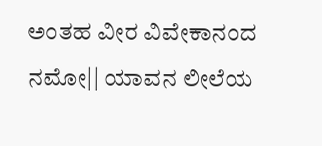ಅಂತಹ ವೀರ ವಿವೇಕಾನಂದ ನಮೋ|| ಯಾವನ ಲೀಲೆಯ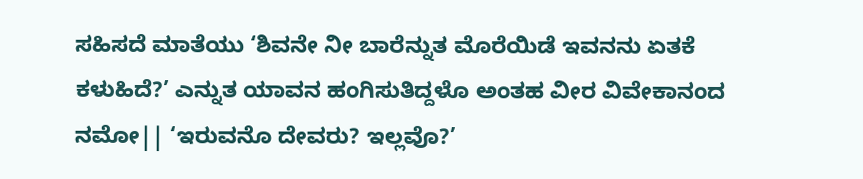ಸಹಿಸದೆ ಮಾತೆಯು ‘ಶಿವನೇ ನೀ ಬಾರೆನ್ನುತ ಮೊರೆಯಿಡೆ ಇವನನು ಏತಕೆ ಕಳುಹಿದೆ?’ ಎನ್ನುತ ಯಾವನ ಹಂಗಿಸುತಿದ್ದಳೊ ಅಂತಹ ವೀರ ವಿವೇಕಾನಂದ ನಮೋ|| ‘ಇರುವನೊ ದೇವರು? ಇಲ್ಲವೊ?’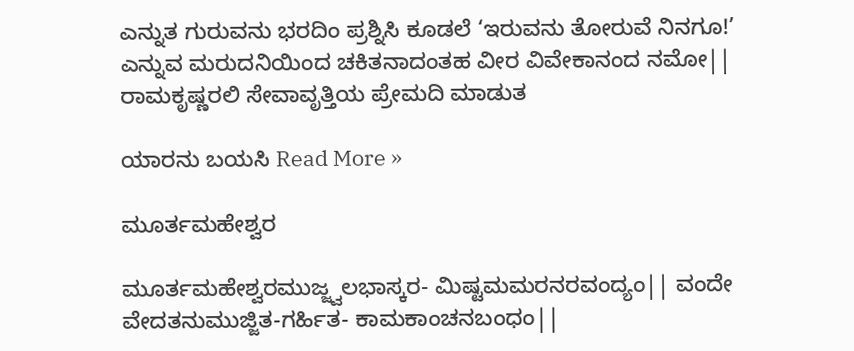ಎನ್ನುತ ಗುರುವನು ಭರದಿಂ ಪ್ರಶ್ನಿಸಿ ಕೂಡಲೆ ‘ಇರುವನು ತೋರುವೆ ನಿನಗೂ!’ ಎನ್ನುವ ಮರುದನಿಯಿಂದ ಚಕಿತನಾದಂತಹ ವೀರ ವಿವೇಕಾನಂದ ನಮೋ|| ರಾಮಕೃಷ್ಣರಲಿ ಸೇವಾವೃತ್ತಿಯ ಪ್ರೇಮದಿ ಮಾಡುತ

ಯಾರನು ಬಯಸಿ Read More »

ಮೂರ್ತಮಹೇಶ್ವರ

ಮೂರ್ತಮಹೇಶ್ವರಮುಜ್ಜ್ವಲಭಾಸ್ಕರ- ಮಿಷ್ಟಮಮರನರವಂದ್ಯಂ|| ವಂದೇ ವೇದತನುಮುಜ್ಜಿತ-ಗರ್ಹಿತ- ಕಾಮಕಾಂಚನಬಂಧಂ||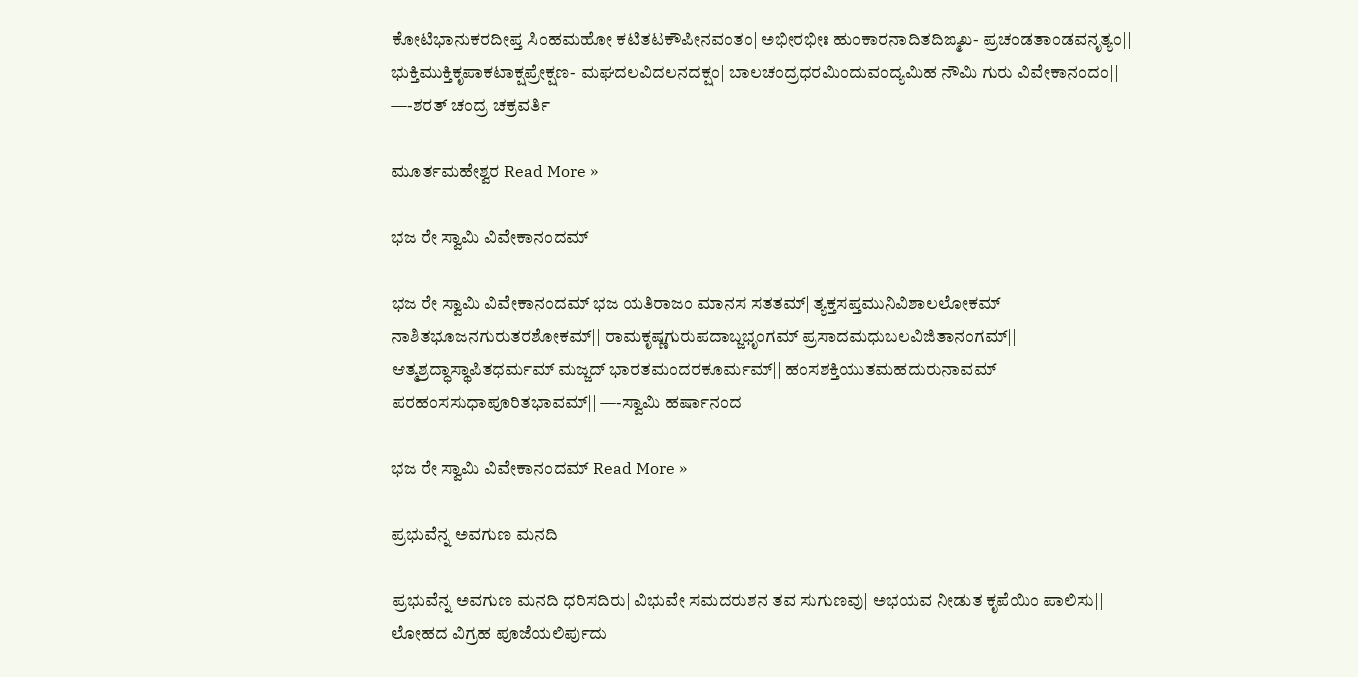ಕೋಟಿಭಾನುಕರದೀಪ್ತ ಸಿಂಹಮಹೋ ಕಟಿತಟಕೌಪೀನವಂತಂ| ಅಭೀರಭೀಃ ಹುಂಕಾರನಾದಿತದಿಙ್ಮಖ- ಪ್ರಚಂಡತಾಂಡವನೃತ್ಯಂ|| ಭುಕ್ತಿಮುಕ್ತಿಕೃಪಾಕಟಾಕ್ಷಪ್ರೇಕ್ಷಣ- ಮಘದಲವಿದಲನದಕ್ಷಂ| ಬಾಲಚಂದ್ರಧರಮಿಂದುವಂದ್ಯಮಿಹ ನೌಮಿ ಗುರು ವಿವೇಕಾನಂದಂ|| —-ಶರತ್ ಚಂದ್ರ ಚಕ್ರವರ್ತಿ

ಮೂರ್ತಮಹೇಶ್ವರ Read More »

ಭಜ ರೇ ಸ್ವಾಮಿ ವಿವೇಕಾನಂದಮ್

ಭಜ ರೇ ಸ್ವಾಮಿ ವಿವೇಕಾನಂದಮ್ ಭಜ ಯತಿರಾಜಂ ಮಾನಸ ಸತತಮ್| ತ್ಯಕ್ತಸಪ್ತಮುನಿವಿಶಾಲಲೋಕಮ್ ನಾಶಿತಭೂಜನಗುರುತರಶೋಕಮ್|| ರಾಮಕೃಷ್ಣಗುರುಪದಾಬ್ಜಭೃಂಗಮ್ ಪ್ರಸಾದಮಧುಬಲವಿಜಿತಾನಂಗಮ್|| ಆತ್ಮಶ್ರದ್ಧಾಸ್ಥಾಪಿತಧರ್ಮಮ್ ಮಜ್ಜದ್ ಭಾರತಮಂದರಕೂರ್ಮಮ್|| ಹಂಸಶಕ್ತಿಯುತಮಹದುರುನಾವಮ್ ಪರಹಂಸಸುಧಾಪೂರಿತಭಾವಮ್|| —-ಸ್ವಾಮಿ ಹರ್ಷಾನಂದ

ಭಜ ರೇ ಸ್ವಾಮಿ ವಿವೇಕಾನಂದಮ್ Read More »

ಪ್ರಭುವೆನ್ನ ಅವಗುಣ ಮನದಿ

ಪ್ರಭುವೆನ್ನ ಅವಗುಣ ಮನದಿ ಧರಿಸದಿರು| ವಿಭುವೇ ಸಮದರುಶನ ತವ ಸುಗುಣವು| ಅಭಯವ ನೀಡುತ ಕೃಪೆಯಿಂ ಪಾಲಿಸು|| ಲೋಹದ ವಿಗ್ರಹ ಪೂಜೆಯಲಿರ್ಪುದು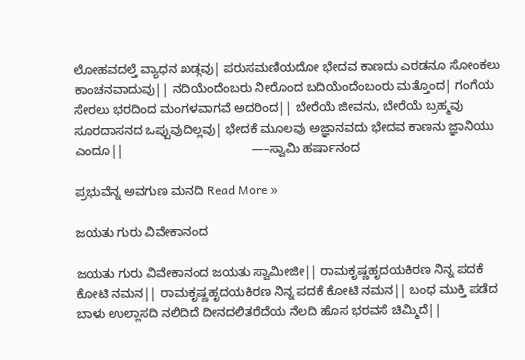ಲೋಹವದಲ್ತೆ ವ್ಯಾಧನ ಖಡ್ಗವು| ಪರುಸಮಣಿಯದೋ ಭೇದವ ಕಾಣದು ಎರಡನೂ ಸೋಂಕಲು ಕಾಂಚನವಾದುವು|| ನದಿಯೆಂದೆಂಬರು ನೀರೊಂದ ಬದಿಯೆಂದೆಂಬಂರು ಮತ್ತೊಂದ| ಗಂಗೆಯ ಸೇರಲು ಭರದಿಂದ ಮಂಗಳವಾಗವೆ ಅದರಿಂದ|| ಬೇರೆಯೆ ಜೀವನು, ಬೇರೆಯೆ ಬ್ರಹ್ಮವು ಸೂರದಾಸನದ ಒಪ್ಪುವುದಿಲ್ಲವು| ಭೇದಕೆ ಮೂಲವು ಅಜ್ಞಾನವದು ಭೇದವ ಕಾಣನು ಜ್ಞಾನಿಯು ಎಂದೂ||                                     —–ಸ್ವಾಮಿ ಹರ್ಷಾನಂದ

ಪ್ರಭುವೆನ್ನ ಅವಗುಣ ಮನದಿ Read More »

ಜಯತು ಗುರು ವಿವೇಕಾನಂದ

ಜಯತು ಗುರು ವಿವೇಕಾನಂದ ಜಯತು ಸ್ವಾಮೀಜೀ|| ರಾಮಕೃಷ್ಣಹೃದಯಕಿರಣ ನಿನ್ನ ಪದಕೆ ಕೋಟಿ ನಮನ|| ರಾಮಕೃಷ್ಣಹೃದಯಕಿರಣ ನಿನ್ನ ಪದಕೆ ಕೋಟಿ ನಮನ|| ಬಂಧ ಮುಕ್ತಿ ಪಡೆದ ಬಾಳು ಉಲ್ಲಾಸದಿ ನಲಿದಿದೆ ದೀನದಲಿತರೆದೆಯ ನೆಲದಿ ಹೊಸ ಭರವಸೆ ಚಿಮ್ಮಿದೆ||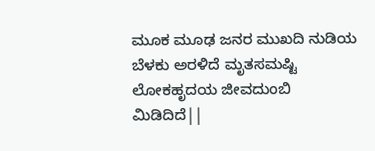ಮೂಕ ಮೂಢ ಜನರ ಮುಖದಿ ನುಡಿಯ ಬೆಳಕು ಅರಳಿದೆ ಮೃತಸಮಷ್ಟಿ ಲೋಕಹೃದಯ ಜೀವದುಂಬಿ ಮಿಡಿದಿದೆ||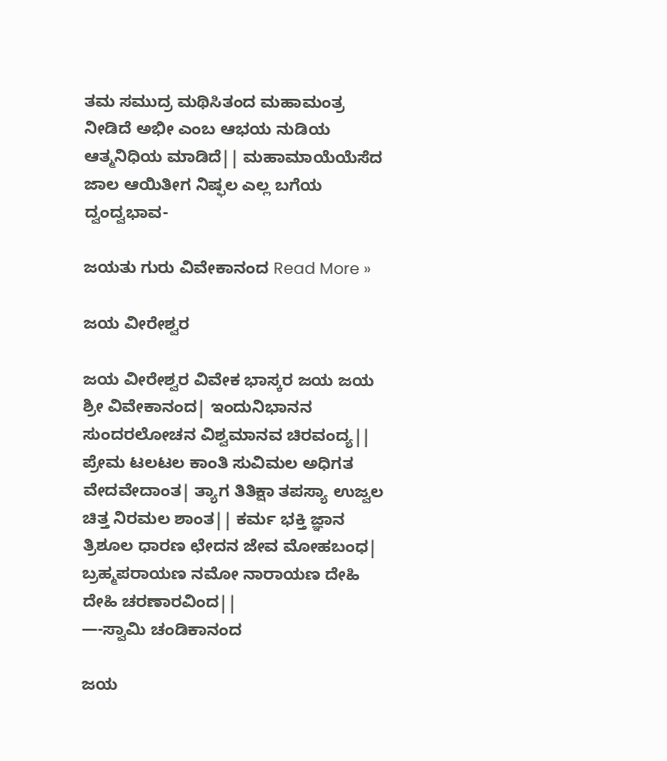ತಮ ಸಮುದ್ರ ಮಥಿಸಿತಂದ ಮಹಾಮಂತ್ರ ನೀಡಿದೆ ಅಭೀ ಎಂಬ ಆಭಯ ನುಡಿಯ ಆತ್ಮನಿಧಿಯ ಮಾಡಿದೆ|| ಮಹಾಮಾಯೆಯೆಸೆದ ಜಾಲ ಆಯಿತೀಗ ನಿಷ್ಫಲ ಎಲ್ಲ ಬಗೆಯ ದ್ವಂದ್ವಭಾವ-

ಜಯತು ಗುರು ವಿವೇಕಾನಂದ Read More »

ಜಯ ವೀರೇಶ್ವರ

ಜಯ ವೀರೇಶ್ವರ ವಿವೇಕ ಭಾಸ್ಕರ ಜಯ ಜಯ ಶ್ರೀ ವಿವೇಕಾನಂದ| ಇಂದುನಿಭಾನನ ಸುಂದರಲೋಚನ ವಿಶ್ವಮಾನವ ಚಿರವಂದ್ಯ|| ಪ್ರೇಮ ಟಲಟಲ ಕಾಂತಿ ಸುವಿಮಲ ಅಧಿಗತ ವೇದವೇದಾಂತ| ತ್ಯಾಗ ತಿತಿಕ್ಷಾ ತಪಸ್ಯಾ ಉಜ್ವಲ ಚಿತ್ತ ನಿರಮಲ ಶಾಂತ|| ಕರ್ಮ ಭಕ್ತಿ ಜ್ಞಾನ ತ್ರಿಶೂಲ ಧಾರಣ ಛೇದನ ಜೇವ ಮೋಹಬಂಧ| ಬ್ರಹ್ಮಪರಾಯಣ ನಮೋ ನಾರಾಯಣ ದೇಹಿ ದೇಹಿ ಚರಣಾರವಿಂದ||                             —-ಸ್ವಾಮಿ ಚಂಡಿಕಾನಂದ

ಜಯ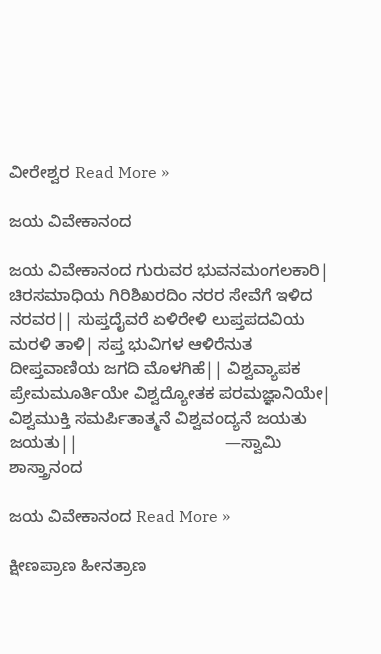ವೀರೇಶ್ವರ Read More »

ಜಯ ವಿವೇಕಾನಂದ

ಜಯ ವಿವೇಕಾನಂದ ಗುರುವರ ಭುವನಮಂಗಲಕಾರಿ| ಚಿರಸಮಾಧಿಯ ಗಿರಿಶಿಖರದಿಂ ನರರ ಸೇವೆಗೆ ಇಳಿದ ನರವರ|| ಸುಪ್ತದೈವರೆ ಏಳಿರೇಳಿ ಲುಪ್ತಪದವಿಯ ಮರಳಿ ತಾಳಿ| ಸಪ್ತ ಭುವಿಗಳ ಆಳಿರೆನುತ ದೀಪ್ತವಾಣಿಯ ಜಗದಿ ಮೊಳಗಿಹೆ|| ವಿಶ್ವವ್ಯಾಪಕ ಪ್ರೇಮಮೂರ್ತಿಯೇ ವಿಶ್ವದ್ಯೋತಕ ಪರಮಜ್ಞಾನಿಯೇ| ವಿಶ್ವಮುಕ್ತಿ ಸಮರ್ಪಿತಾತ್ಮನೆ ವಿಶ್ವವಂದ್ಯನೆ ಜಯತು ಜಯತು||                                —ಸ್ವಾಮಿ ಶಾಸ್ತ್ರಾನಂದ

ಜಯ ವಿವೇಕಾನಂದ Read More »

ಕ್ಷೀಣಪ್ರಾಣ ಹೀನತ್ರಾಣ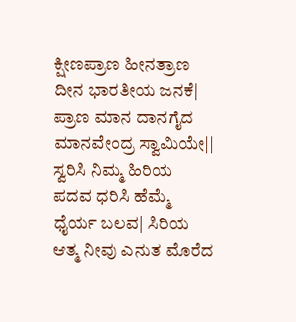ಕ್ಷೀಣಪ್ರಾಣ ಹೀನತ್ರಾಣ ದೀನ ಭಾರತೀಯ ಜನಕೆ| ಪ್ರಾಣ ಮಾನ ದಾನಗೈದ ಮಾನವೇಂದ್ರ ಸ್ವಾಮಿಯೇ|| ಸ್ವರಿಸಿ ನಿಮ್ಮ ಹಿರಿಯ ಪದವ ಧರಿಸಿ ಹೆಮ್ಮೆ ಧೈರ್ಯ ಬಲವ| ಸಿರಿಯ ಆತ್ಮ ನೀವು ಎನುತ ಮೊರೆದ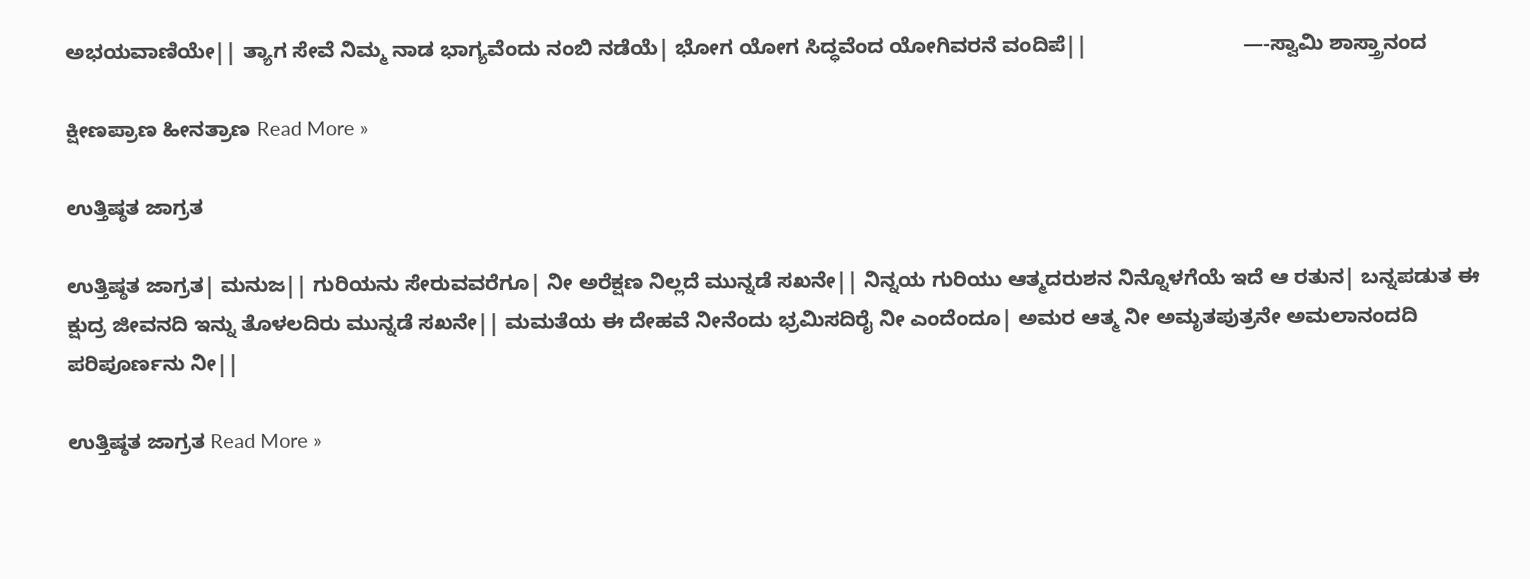ಅಭಯವಾಣಿಯೇ|| ತ್ಯಾಗ ಸೇವೆ ನಿಮ್ಮ ನಾಡ ಭಾಗ್ಯವೆಂದು ನಂಬಿ ನಡೆಯೆ| ಭೋಗ ಯೋಗ ಸಿದ್ಧವೆಂದ ಯೋಗಿವರನೆ ವಂದಿಪೆ||                           —-ಸ್ವಾಮಿ ಶಾಸ್ತ್ರಾನಂದ

ಕ್ಷೀಣಪ್ರಾಣ ಹೀನತ್ರಾಣ Read More »

ಉತ್ತಿಷ್ಠತ ಜಾಗ್ರತ

ಉತ್ತಿಷ್ಠತ ಜಾಗ್ರತ| ಮನುಜ|| ಗುರಿಯನು ಸೇರುವವರೆಗೂ| ನೀ ಅರೆಕ್ಷಣ ನಿಲ್ಲದೆ ಮುನ್ನಡೆ ಸಖನೇ|| ನಿನ್ನಯ ಗುರಿಯು ಆತ್ಮದರುಶನ ನಿನ್ನೊಳಗೆಯೆ ಇದೆ ಆ ರತುನ| ಬನ್ನಪಡುತ ಈ ಕ್ಷುದ್ರ ಜೀವನದಿ ಇನ್ನು ತೊಳಲದಿರು ಮುನ್ನಡೆ ಸಖನೇ|| ಮಮತೆಯ ಈ ದೇಹವೆ ನೀನೆಂದು ಭ್ರಮಿಸದಿರೈ ನೀ ಎಂದೆಂದೂ| ಅಮರ ಆತ್ಮ ನೀ ಅಮೃತಪುತ್ರನೇ ಅಮಲಾನಂದದಿ ಪರಿಪೂರ್ಣನು ನೀ||

ಉತ್ತಿಷ್ಠತ ಜಾಗ್ರತ Read More »